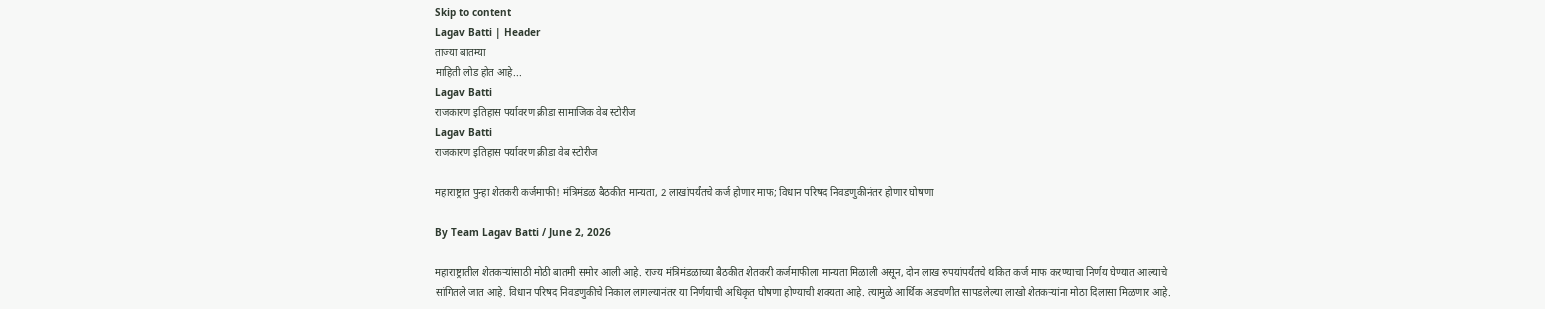Skip to content
Lagav Batti | Header
ताज्या बातम्या
माहिती लोड होत आहे...
Lagav Batti
राजकारण इतिहास पर्यावरण क्रीडा सामाजिक वेब स्टोरीज
Lagav Batti
राजकारण इतिहास पर्यावरण क्रीडा वेब स्टोरीज

महाराष्ट्रात पुन्हा शेतकरी कर्जमाफी! मंत्रिमंडळ बैठकीत मान्यता, 2 लाखांपर्यंतचे कर्ज होणार माफ; विधान परिषद निवडणुकीनंतर होणार घोषणा

By Team Lagav Batti / June 2, 2026

महाराष्ट्रातील शेतकऱ्यांसाठी मोठी बातमी समोर आली आहे. राज्य मंत्रिमंडळाच्या बैठकीत शेतकरी कर्जमाफीला मान्यता मिळाली असून, दोन लाख रुपयांपर्यंतचे थकित कर्ज माफ करण्याचा निर्णय घेण्यात आल्याचे सांगितले जात आहे. विधान परिषद निवडणुकीचे निकाल लागल्यानंतर या निर्णयाची अधिकृत घोषणा होण्याची शक्यता आहे. त्यामुळे आर्थिक अडचणीत सापडलेल्या लाखो शेतकऱ्यांना मोठा दिलासा मिळणार आहे.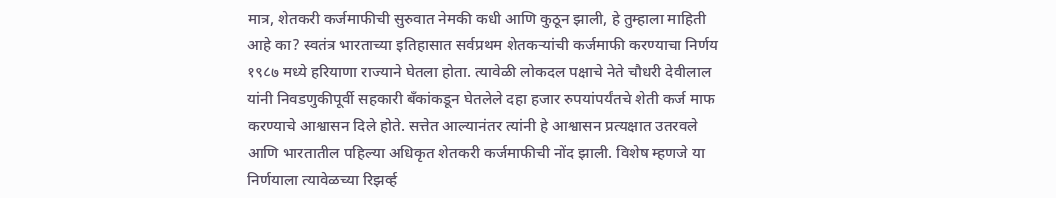मात्र, शेतकरी कर्जमाफीची सुरुवात नेमकी कधी आणि कुठून झाली, हे तुम्हाला माहिती आहे का? स्वतंत्र भारताच्या इतिहासात सर्वप्रथम शेतकऱ्यांची कर्जमाफी करण्याचा निर्णय १९८७ मध्ये हरियाणा राज्याने घेतला होता. त्यावेळी लोकदल पक्षाचे नेते चौधरी देवीलाल यांनी निवडणुकीपूर्वी सहकारी बँकांकडून घेतलेले दहा हजार रुपयांपर्यंतचे शेती कर्ज माफ करण्याचे आश्वासन दिले होते. सत्तेत आल्यानंतर त्यांनी हे आश्वासन प्रत्यक्षात उतरवले आणि भारतातील पहिल्या अधिकृत शेतकरी कर्जमाफीची नोंद झाली. विशेष म्हणजे या निर्णयाला त्यावेळच्या रिझर्व्ह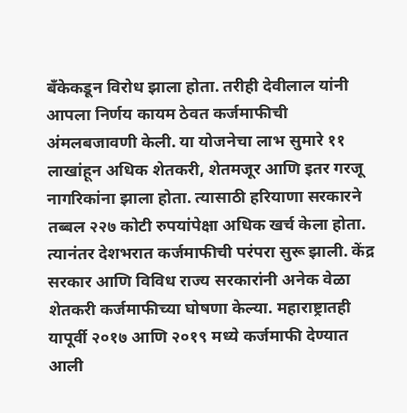बँकेकडून विरोध झाला होता. तरीही देवीलाल यांनी आपला निर्णय कायम ठेवत कर्जमाफीची अंमलबजावणी केली. या योजनेचा लाभ सुमारे ११ लाखांहून अधिक शेतकरी, शेतमजूर आणि इतर गरजू नागरिकांना झाला होता. त्यासाठी हरियाणा सरकारने तब्बल २२७ कोटी रुपयांपेक्षा अधिक खर्च केला होता. त्यानंतर देशभरात कर्जमाफीची परंपरा सुरू झाली. केंद्र सरकार आणि विविध राज्य सरकारांनी अनेक वेळा शेतकरी कर्जमाफीच्या घोषणा केल्या. महाराष्ट्रातही यापूर्वी २०१७ आणि २०१९ मध्ये कर्जमाफी देण्यात आली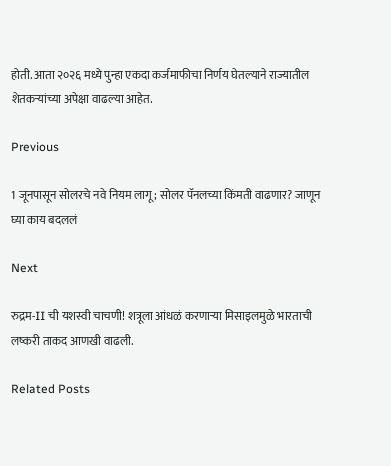होती. आता २०२६ मध्ये पुन्हा एकदा कर्जमाफीचा निर्णय घेतल्याने राज्यातील शेतकऱ्यांच्या अपेक्षा वाढल्या आहेत.

Previous

1 जूनपासून सोलरचे नवे नियम लागू; सोलर पॅनलच्या किंमती वाढणार? जाणून घ्या काय बदललं

Next

रुद्रम-II ची यशस्वी चाचणी! शत्रूला आंधळं करणाऱ्या मिसाइलमुळे भारताची लष्करी ताकद आणखी वाढली.

Related Posts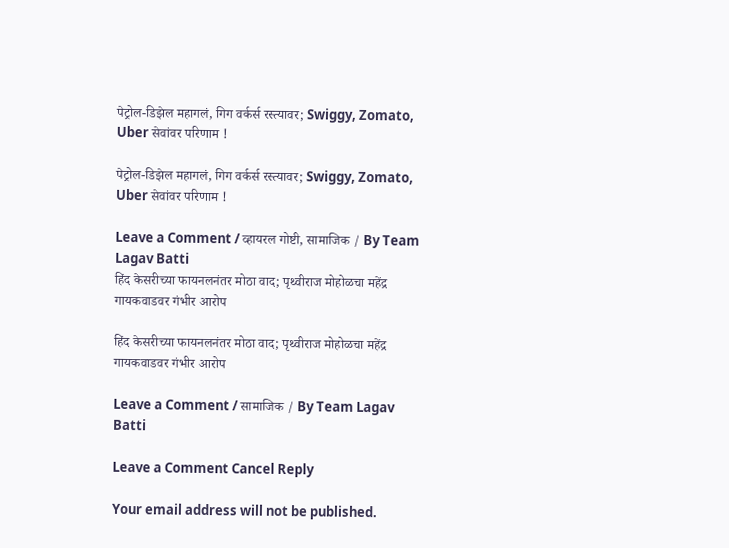पेट्रोल-डिझेल महागलं, गिग वर्कर्स रस्त्यावर; Swiggy, Zomato, Uber सेवांवर परिणाम !

पेट्रोल-डिझेल महागलं, गिग वर्कर्स रस्त्यावर; Swiggy, Zomato, Uber सेवांवर परिणाम !

Leave a Comment / व्हायरल गोष्टी, सामाजिक / By Team Lagav Batti
हिंद केसरीच्या फायनलनंतर मोठा वाद; पृथ्वीराज मोहोळचा महेंद्र गायकवाडवर गंभीर आरोप

हिंद केसरीच्या फायनलनंतर मोठा वाद; पृथ्वीराज मोहोळचा महेंद्र गायकवाडवर गंभीर आरोप

Leave a Comment / सामाजिक / By Team Lagav Batti

Leave a Comment Cancel Reply

Your email address will not be published.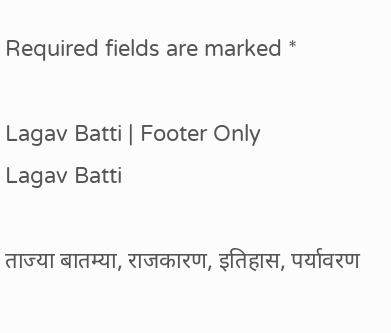Required fields are marked *

Lagav Batti | Footer Only
Lagav Batti

ताज्या बातम्या, राजकारण, इतिहास, पर्यावरण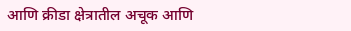आणि क्रीडा क्षेत्रातील अचूक आणि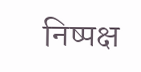निष्पक्ष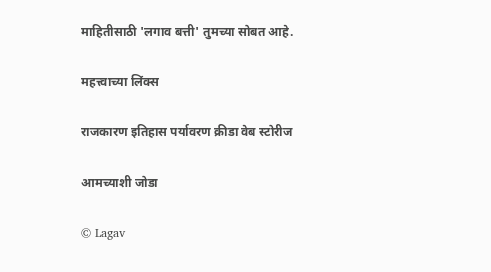माहितीसाठी 'लगाव बत्ती' तुमच्या सोबत आहे.

महत्त्वाच्या लिंक्स

राजकारण इतिहास पर्यावरण क्रीडा वेब स्टोरीज

आमच्याशी जोडा

© Lagav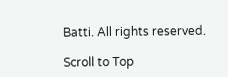Batti. All rights reserved.

Scroll to Top